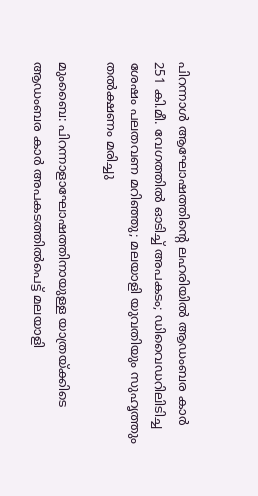പിറന്നാൾ ആഘോഷത്തിന്റെ ലഹരിയിൽ ആഡംബര കാർ 251 കി.മീ. വേഗത്തിൽ ഓടിച്ച് അപകടം; ഡിവൈഡറിലിടിച്ച ശേഷം പലതവണ മറിഞ്ഞു; മലയാളി യുവതിയും സുഹൃത്തും തൽക്ഷണം മരിച്ചു

മുംബൈ: പിറന്നാളാഘോഷത്തിനായുള്ള യാത്രയ്ക്കിടെ ആഡംബര കാർ അപകടത്തിൽപെട്ട് മലയാളി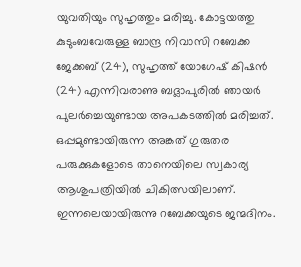യുവതിയും സുഹൃത്തും മരിച്ചു. കോട്ടയത്തു കുടുംബവേരുള്ള ബാന്ദ്ര നിവാസി റബേക്ക ജേക്കബ് (24), സുഹൃത്ത് യോഗേഷ് കിഷൻ (24) എന്നിവരാണു ബദ്ലാപുരിൽ ഞായർ പുലർച്ചെയുണ്ടായ അപകടത്തിൽ മരിച്ചത്. ഒപ്പമുണ്ടായിരുന്ന അങ്കത് ഗുരുതര പരുക്കുകളോടെ താനെയിലെ സ്വകാര്യ ആശുപത്രിയിൽ ചികിത്സയിലാണ്. ഇന്നലെയായിരുന്നു റബേക്കയുടെ ജന്മദിനം.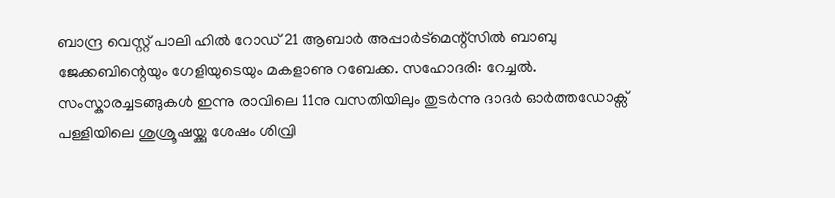ബാന്ദ്ര വെസ്റ്റ് പാലി ഹിൽ റോഡ് 21 ആബാർ അപ്പാർട്മെന്റ്സിൽ ബാബു ജേക്കബിന്റെയും ഗേളിയുടെയും മകളാണു റബേക്ക. സഹോദരി: റേച്ചൽ. സംസ്കാരച്ചടങ്ങുകൾ ഇന്നു രാവിലെ 11നു വസതിയിലും തുടർന്നു ദാദർ ഓർത്തഡോക്സ് പള്ളിയിലെ ശുശ്രൂഷയ്ക്കു ശേഷം ശിവ്രി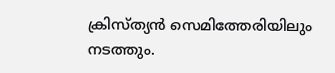ക്രിസ്ത്യൻ സെമിത്തേരിയിലും നടത്തും.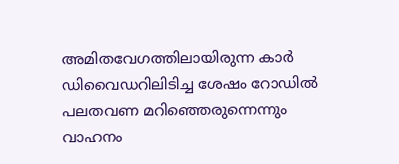അമിതവേഗത്തിലായിരുന്ന കാർ ഡിവൈഡറിലിടിച്ച ശേഷം റോഡിൽ പലതവണ മറിഞ്ഞെരുന്നെന്നും വാഹനം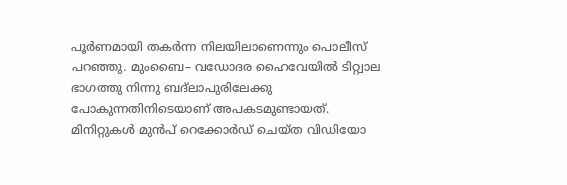പൂർണമായി തകർന്ന നിലയിലാണെന്നും പൊലീസ് പറഞ്ഞു. മുംബൈ– വഡോദര ഹൈവേയിൽ ടിറ്റ്വാല ഭാഗത്തു നിന്നു ബദ്ലാപുരിലേക്കു പോകുന്നതിനിടെയാണ് അപകടമുണ്ടായത്. മിനിറ്റുകൾ മുൻപ് റെക്കോർഡ് ചെയ്ത വിഡിയോ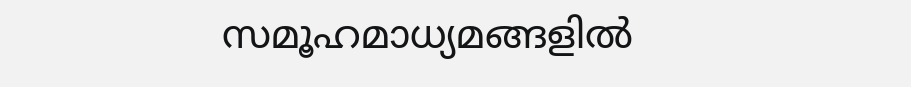സമൂഹമാധ്യമങ്ങളിൽ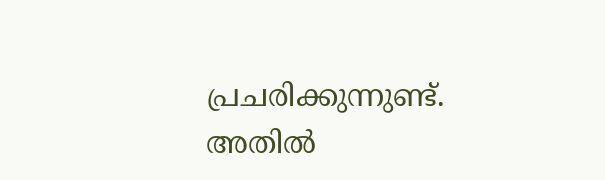പ്രചരിക്കുന്നുണ്ട്. അതിൽ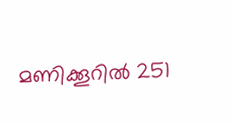മണിക്കൂറിൽ 251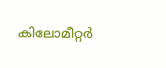കിലോമീറ്റർ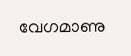വേഗമാണു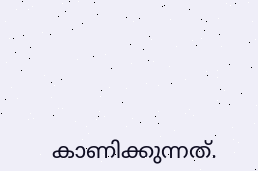കാണിക്കുന്നത്.